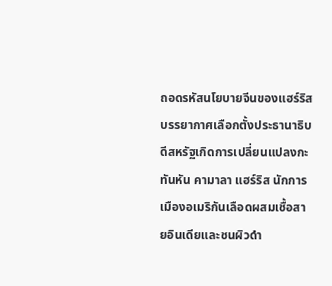ถอดรหัสนโยบายจีนของแฮร์ริส
บรรยากาศเลือกตั้งประธานาธิบดีสหรัฐเกิดการเปลี่ยนแปลงกะทันหัน คามาลา แฮร์ริส นักการเมืองอเมริกันเลือดผสมเชื้อสายอินเดียและชนผิวดำ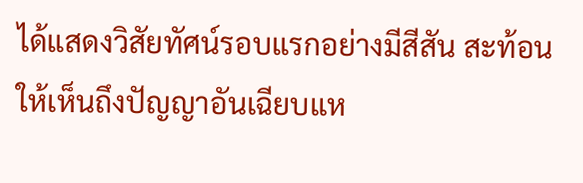ได้แสดงวิสัยทัศน์รอบแรกอย่างมีสีสัน สะท้อนให้เห็นถึงปัญญาอันเฉียบแห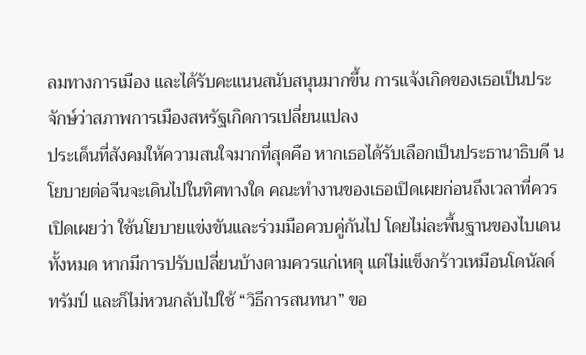ลมทางการเมือง และได้รับคะแนนสนับสนุนมากขึ้น การแจ้งเกิดของเธอเป็นประจักษ์ว่าสภาพการเมืองสหรัฐเกิดการเปลี่ยนแปลง
ประเด็นที่สังคมให้ความสนใจมากที่สุดคือ หากเธอได้รับเลือกเป็นประธานาธิบดี นโยบายต่อจีนจะเดินไปในทิศทางใด คณะทำงานของเธอเปิดเผยก่อนถึงเวลาที่ควรเปิดเผยว่า ใช้นโยบายแข่งขันและร่วมมือควบคู่กันไป โดยไม่ละพื้นฐานของไบเดนทั้งหมด หากมีการปรับเปลี่ยนบ้างตามควรแก่เหตุ แต่ไม่แข็งกร้าวเหมือนโดนัลด์ ทรัมป์ และก็ไม่หวนกลับไปใช้ “วิธีการสนทนา” ขอ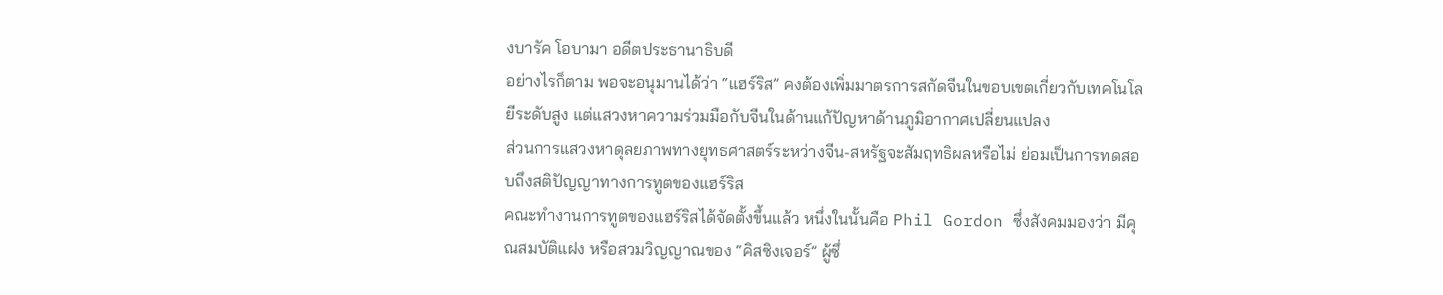งบารัค โอบามา อดีตประธานาธิบดี
อย่างไรก็ตาม พอจะอนุมานได้ว่า “แฮร์ริส” คงต้องเพิ่มมาตรการสกัดจีนในขอบเขตเกี่ยวกับเทคโนโลยีระดับสูง แต่แสวงหาความร่วมมือกับจีนในด้านแก้ปัญหาด้านภูมิอากาศเปลี่ยนแปลง
ส่วนการแสวงหาดุลยภาพทางยุทธศาสตร์ระหว่างจีน-สหรัฐจะสัมฤทธิผลหรือไม่ ย่อมเป็นการทดสอบถึงสติปัญญาทางการทูตของแฮร์ริส
คณะทำงานการทูตของแฮร์ริสได้จัดตั้งขึ้นแล้ว หนึ่งในนั้นคือ Phil Gordon ซึ่งสังคมมองว่า มีคุณสมบัติแฝง หรือสวมวิญญาณของ “คิสซิงเจอร์” ผู้ซึ่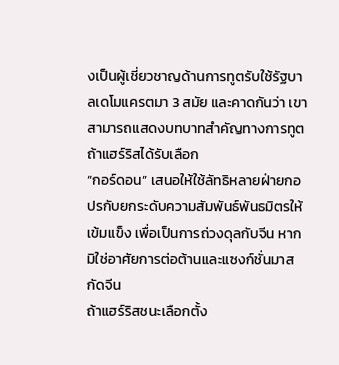งเป็นผู้เชี่ยวชาญด้านการทูตรับใช้รัฐบาลเดโมแครตมา 3 สมัย และคาดกันว่า เขาสามารถแสดงบทบาทสำคัญทางการทูต ถ้าแฮร์ริสได้รับเลือก
“กอร์ดอน” เสนอให้ใช้ลัทธิหลายฝ่ายกอปรกับยกระดับความสัมพันธ์พันธมิตรให้เข้มแข็ง เพื่อเป็นการถ่วงดุลกับจีน หากมิใช่อาศัยการต่อต้านและแซงก์ชั่นมาสกัดจีน
ถ้าแฮร์ริสชนะเลือกตั้ง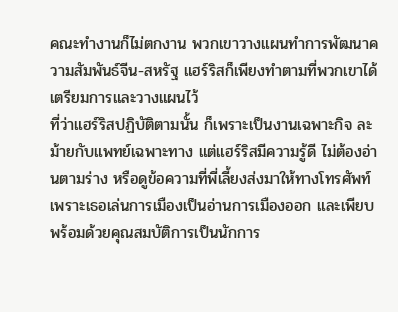คณะทำงานก็ไม่ตกงาน พวกเขาวางแผนทำการพัฒนาความสัมพันธ์จีน-สหรัฐ แฮร์ริสก็เพียงทำตามที่พวกเขาได้เตรียมการและวางแผนไว้
ที่ว่าแฮร์ริสปฏิบัติตามนั้น ก็เพราะเป็นงานเฉพาะกิจ ละม้ายกับแพทย์เฉพาะทาง แต่แฮร์ริสมีความรู้ดี ไม่ต้องอ่านตามร่าง หรือดูข้อความที่พี่เลี้ยงส่งมาให้ทางโทรศัพท์ เพราะเธอเล่นการเมืองเป็นอ่านการเมืองออก และเพียบพร้อมด้วยคุณสมบัติการเป็นนักการ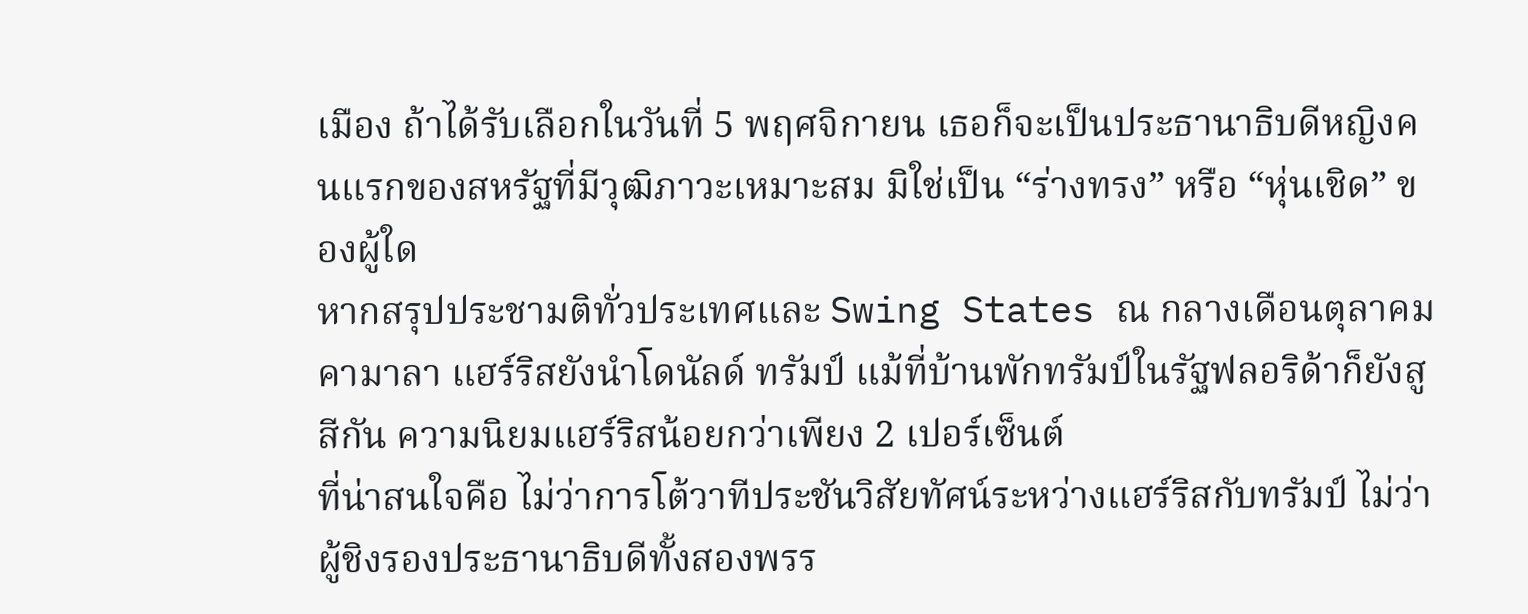เมือง ถ้าได้รับเลือกในวันที่ 5 พฤศจิกายน เธอก็จะเป็นประธานาธิบดีหญิงคนแรกของสหรัฐที่มีวุฒิภาวะเหมาะสม มิใช่เป็น “ร่างทรง” หรือ “หุ่นเชิด” ของผู้ใด
หากสรุปประชามติทั่วประเทศและ Swing States ณ กลางเดือนตุลาคม คามาลา แฮร์ริสยังนำโดนัลด์ ทรัมป์ แม้ที่บ้านพักทรัมป์ในรัฐฟลอริด้าก็ยังสูสีกัน ความนิยมแฮร์ริสน้อยกว่าเพียง 2 เปอร์เซ็นต์
ที่น่าสนใจคือ ไม่ว่าการโต้วาทีประชันวิสัยทัศน์ระหว่างแฮร์ริสกับทรัมป์ ไม่ว่าผู้ชิงรองประธานาธิบดีทั้งสองพรร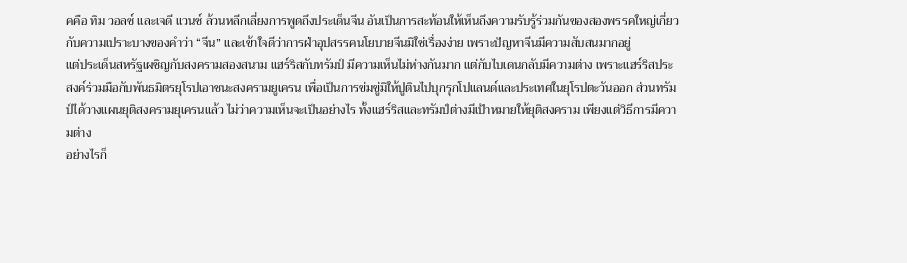คคือ ทิม วอลซ์ และเจดี แวนซ์ ล้วนหลีกเลี่ยงการพูดถึงประเด็นจีน อันเป็นการสะท้อนให้เห็นถึงความรับรู้ร่วมกันของสองพรรคใหญ่เกี่ยวกับความเปราะบางของคำว่า “จีน” และเข้าใจดีว่าการฝ่าอุปสรรคนโยบายจีนมิใช่เรื่องง่าย เพราะปัญหาจีนมีความสับสนมากอยู่
แต่ประเด็นสหรัฐเผชิญกับสงครามสองสนาม แฮร์ริสกับทรัมป์ มีความเห็นไม่ห่างกันมาก แต่กับไบเดนกลับมีความต่าง เพราะแฮร์ริสประสงค์ร่วมมือกับพันธมิตรยุโรปเอาชนะสงครามยูเครน เพื่อเป็นการข่มขู่มิให้ปูตินไปบุกรุกโปแลนด์และประเทศในยุโรปตะวันออก ส่วนทรัมป์ได้วางแผนยุติสงครามยุเครนแล้ว ไม่ว่าความเห็นจะเป็นอย่างไร ทั้งแฮร์ริสและทรัมป์ต่างมีเป้าหมายให้ยุติสงคราม เพียงแต่วิธีการมีความต่าง
อย่างไรก็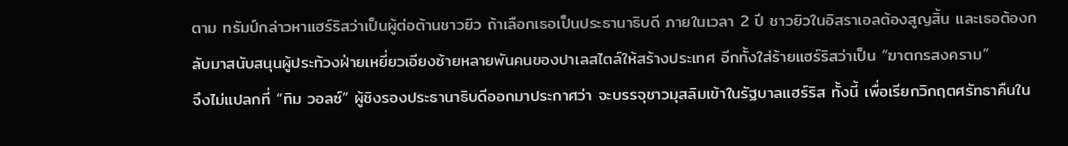ตาม ทรัมป์กล่าวหาแฮร์ริสว่าเป็นผู้ต่อต้านชาวยิว ถ้าเลือกเธอเป็นประธานาธิบดี ภายในเวลา 2 ปี ชาวยิวในอิสราเอลต้องสูญสิ้น และเธอต้องกลับมาสนับสนุนผู้ประท้วงฝ่ายเหยี่ยวเอียงซ้ายหลายพันคนของปาเลสไตล์ให้สร้างประเทศ อีกทั้งใส่ร้ายแฮร์ริสว่าเป็น “ฆาตกรสงคราม”
จึงไม่แปลกที่ “ทิม วอลซ์” ผู้ชิงรองประธานาธิบดีออกมาประกาศว่า จะบรรจุชาวมุสลิมเข้าในรัฐบาลแฮร์ริส ทั้งนี้ เพื่อเรียกวิกฤตศรัทธาคืนใน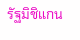รัฐมิชิแกน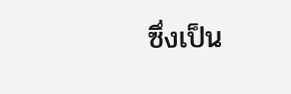ซึ่งเป็น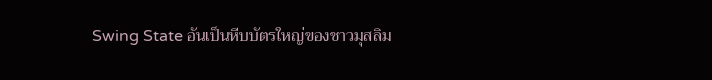Swing State อันเป็นหีบบัตรใหญ่ของชาวมุสลิม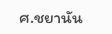ศ.ชยานัน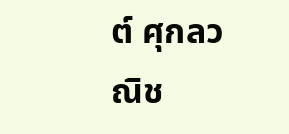ต์ ศุกลวณิช